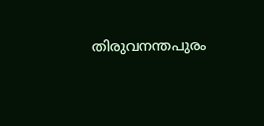തിരുവനന്തപുരം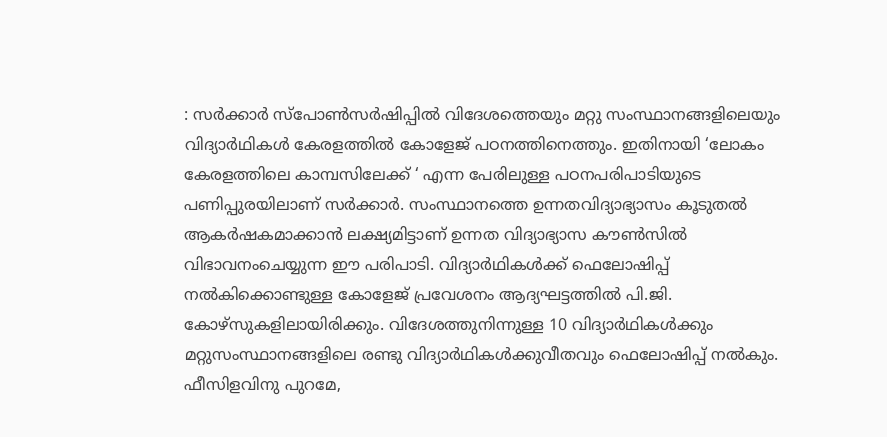: സർക്കാർ സ്പോൺസർഷിപ്പിൽ വിദേശത്തെയും മറ്റു സംസ്ഥാനങ്ങളിലെയും വിദ്യാർഥികൾ കേരളത്തിൽ കോളേജ് പഠനത്തിനെത്തും. ഇതിനായി ‘ലോകം കേരളത്തിലെ കാമ്പസിലേക്ക് ‘ എന്ന പേരിലുള്ള പഠനപരിപാടിയുടെ പണിപ്പുരയിലാണ് സർക്കാർ. സംസ്ഥാനത്തെ ഉന്നതവിദ്യാഭ്യാസം കൂടുതൽ ആകർഷകമാക്കാൻ ലക്ഷ്യമിട്ടാണ് ഉന്നത വിദ്യാഭ്യാസ കൗൺസിൽ വിഭാവനംചെയ്യുന്ന ഈ പരിപാടി. വിദ്യാർഥികൾക്ക് ഫെലോഷിപ്പ് നൽകിക്കൊണ്ടുള്ള കോളേജ് പ്രവേശനം ആദ്യഘട്ടത്തിൽ പി.ജി. കോഴ്സുകളിലായിരിക്കും. വിദേശത്തുനിന്നുള്ള 10 വിദ്യാർഥികൾക്കും മറ്റുസംസ്ഥാനങ്ങളിലെ രണ്ടു വിദ്യാർഥികൾക്കുവീതവും ഫെലോഷിപ്പ് നൽകും.
ഫീസിളവിനു പുറമേ,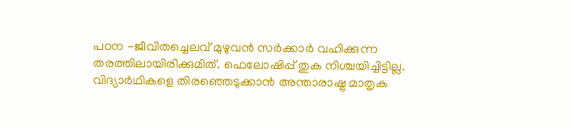പഠന -ജീവിതച്ചെലവ് മുഴുവൻ സർക്കാർ വഹിക്കുന്ന തരത്തിലായിരിക്കുമിത്. ഫെലോഷിപ്പ് തുക നിശ്ചയിച്ചിട്ടില്ല. വിദ്യാർഥികളെ തിരഞ്ഞെടുക്കാൻ അന്താരാഷ്ട്ര മാതൃക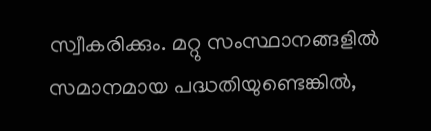സ്വീകരിക്കും. മറ്റു സംസ്ഥാനങ്ങളിൽ സമാനമായ പദ്ധതിയുണ്ടെങ്കിൽ,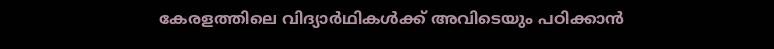കേരളത്തിലെ വിദ്യാർഥികൾക്ക് അവിടെയും പഠിക്കാൻ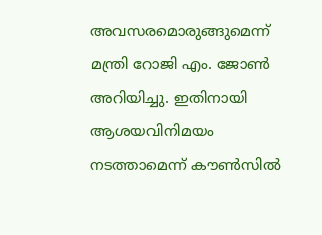അവസരമൊരുങ്ങുമെന്ന് മന്ത്രി റോജി എം. ജോൺ അറിയിച്ചു. ഇതിനായി ആശയവിനിമയം നടത്താമെന്ന് കൗൺസിൽ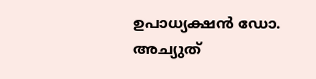ഉപാധ്യക്ഷൻ ഡോ. അച്യുത്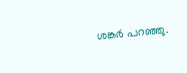ശങ്കർ പറഞ്ഞു.